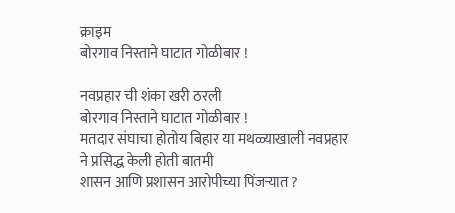क्राइम
बोरगाव निस्ताने घाटात गोळीबार !

नवप्रहार ची शंका खरी ठरली
बोरगाव निस्ताने घाटात गोळीबार !
मतदार संघाचा होतोय बिहार या मथळ्याखाली नवप्रहार ने प्रसिद्ध केली होती बातमी
शासन आणि प्रशासन आरोपीच्या पिंजऱ्यात ?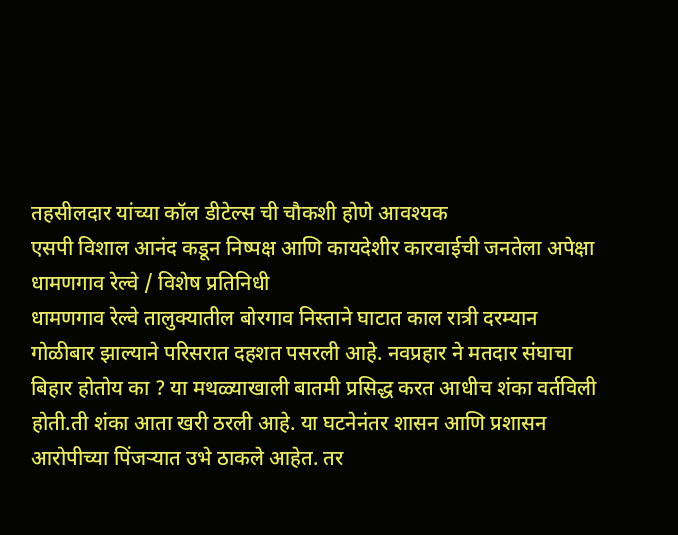तहसीलदार यांच्या कॉल डीटेल्स ची चौकशी होणे आवश्यक
एसपी विशाल आनंद कडून निष्पक्ष आणि कायदेशीर कारवाईची जनतेला अपेक्षा
धामणगाव रेल्वे / विशेष प्रतिनिधी
धामणगाव रेल्वे तालुक्यातील बोरगाव निस्ताने घाटात काल रात्री दरम्यान गोळीबार झाल्याने परिसरात दहशत पसरली आहे. नवप्रहार ने मतदार संघाचा बिहार होतोय का ? या मथळ्याखाली बातमी प्रसिद्ध करत आधीच शंका वर्तविली होती.ती शंका आता खरी ठरली आहे. या घटनेनंतर शासन आणि प्रशासन आरोपीच्या पिंजऱ्यात उभे ठाकले आहेत. तर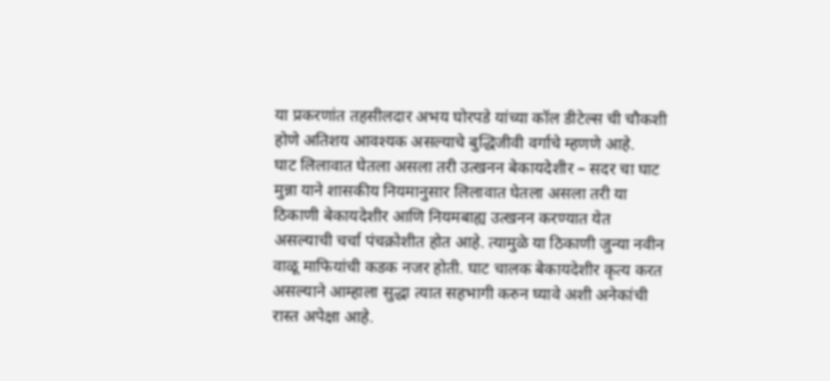या प्रकरणांत तहसीलदार अभय घोरपडे यांच्या कॉल डीटेल्स ची चौकशी होणे अतिशय आवश्यक असल्याचे बुद्धिजीवी वर्गाचे म्हणणे आहे.
घाट लिलावात घेतला असला तरी उत्खनन बेकायदेशीर – सदर चा घाट मुन्ना याने शासकीय नियमानुसार लिलावात घेतला असला तरी या ठिकाणी बेकायदेशीर आणि नियमबाह्य उत्खनन करण्यात येत असल्याची चर्चा पंचक्रोशीत होत आहे. त्यामुळे या ठिकाणी जुन्या नवीन वाळू माफियांची कडक नजर होती. घाट चालक बेकायदेशीर कृत्य करत असल्याने आम्हाला सुद्धा त्यात सहभागी करुन घ्यावे अशी अनेकांची रास्त अपेक्षा आहे.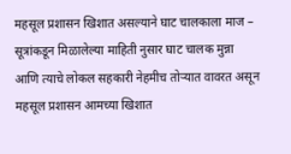महसूल प्रशासन खिशात असल्याने घाट चालकाला माज – सूत्रांकडून मिळालेल्या माहिती नुसार घाट चालक मुन्ना आणि त्याचे लोकल सहकारी नेहमीच तोऱ्यात वावरत असून महसूल प्रशासन आमच्या खिशात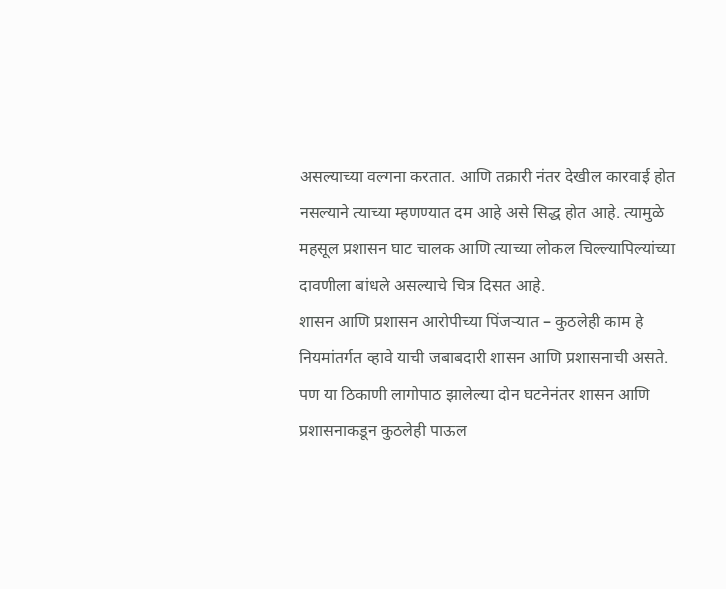असल्याच्या वल्गना करतात. आणि तक्रारी नंतर देखील कारवाई होत नसल्याने त्याच्या म्हणण्यात दम आहे असे सिद्ध होत आहे. त्यामुळे महसूल प्रशासन घाट चालक आणि त्याच्या लोकल चिल्ल्यापिल्यांच्या दावणीला बांधले असल्याचे चित्र दिसत आहे.
शासन आणि प्रशासन आरोपीच्या पिंजऱ्यात – कुठलेही काम हे नियमांतर्गत व्हावे याची जबाबदारी शासन आणि प्रशासनाची असते. पण या ठिकाणी लागोपाठ झालेल्या दोन घटनेनंतर शासन आणि प्रशासनाकडून कुठलेही पाऊल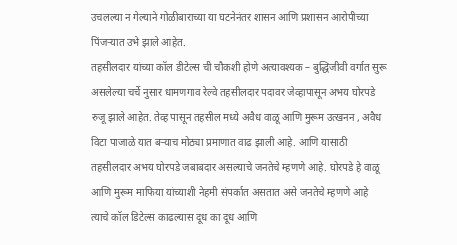उचलल्या न गेल्याने गोळीबाराच्या या घटनेनंतर शासन आणि प्रशासन आरोपीच्या पिंजऱ्यात उभे झाले आहेत.
तहसीलदार यांच्या कॉल डीटेल्स ची चौकशी होणे अत्यावश्यक – बुद्धिजीवी वर्गात सुरू असलेल्या चर्चे नुसार धामणगाव रेल्वे तहसीलदार पदावर जेव्हापासून अभय घोरपडे रुजू झाले आहेत. तेव्ह पासून तहसील मध्ये अवैध वाळू आणि मुरूम उत्खनन , अवैध विटा पाजाळे यात बऱ्याच मोठ्या प्रमाणात वाढ झाली आहे. आणि यासाठी तहसीलदार अभय घोरपडे जबाबदार असल्याचे जनतेचे म्हणणे आहे. घोरपडे हे वाळू आणि मुरूम माफिया यांच्याशी नेहमी संपर्कात असतात असे जनतेचे म्हणणे आहे त्याचे कॉल डिटेल्स काढल्यास दूध का दूध आणि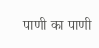पाणी का पाणी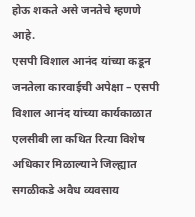होऊ शकते असे जनतेचे म्हणणे आहे.
एसपी विशाल आनंद यांच्या कडून जनतेला कारवाईची अपेक्षा – एसपी विशाल आनंद यांच्या कार्यकाळात एलसीबी ला कथित रित्या विशेष अधिकार मिळाल्याने जिल्ह्यात सगळीकडे अवैध व्यवसाय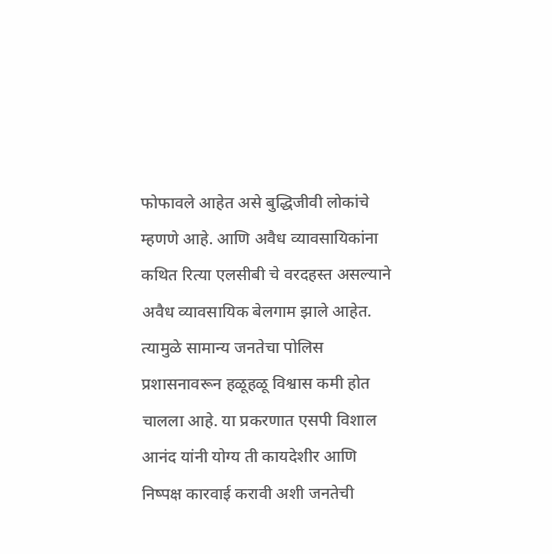फोफावले आहेत असे बुद्धिजीवी लोकांचे म्हणणे आहे. आणि अवैध व्यावसायिकांना कथित रित्या एलसीबी चे वरदहस्त असल्याने अवैध व्यावसायिक बेलगाम झाले आहेत. त्यामुळे सामान्य जनतेचा पोलिस प्रशासनावरून हळूहळू विश्वास कमी होत चालला आहे. या प्रकरणात एसपी विशाल आनंद यांनी योग्य ती कायदेशीर आणि निष्पक्ष कारवाई करावी अशी जनतेची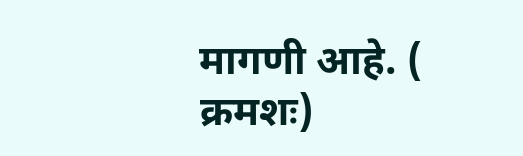मागणी आहे. ( क्रमशः)